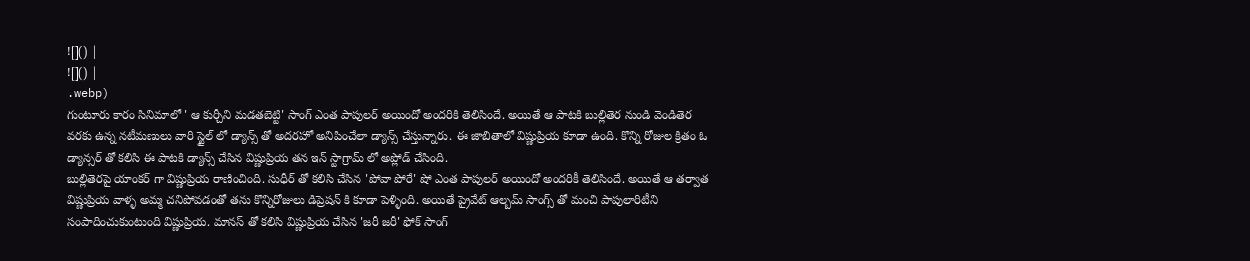![]() |
![]() |
.webp)
గుంటూరు కారం సినిమాలో ' ఆ కుర్చీని మడతబెట్టి' సాంగ్ ఎంత పాపులర్ అయిందో అందరికి తెలిసిందే. అయితే ఆ పాటకి బుల్లితెర నుండి వెండితెర వరకు ఉన్న నటీమణులు వారి స్టైల్ లో డ్యాన్స్ తో అదరహో అనిపించేలా డ్యాన్స్ చేస్తున్నారు. ఈ జాబితాలో విష్ణుప్రియ కూడా ఉంది. కొన్ని రోజుల క్రితం ఓ డ్యాన్సర్ తో కలిసి ఈ పాటకి డ్యాన్స్ చేసిన విష్ణుప్రియ తన ఇన్ స్టాగ్రామ్ లో అప్లోడ్ చేసింది.
బుల్లితెరపై యాంకర్ గా విష్ణుప్రియ రాణించింది. సుధీర్ తో కలిసి చేసిన 'పోవా పోరే' షో ఎంత పాపులర్ అయిందో అందరికీ తెలిసిందే. అయితే ఆ తర్వాత విష్ణుప్రియ వాళ్ళ అమ్మ చనిపోవడంతో తను కొన్నిరోజులు డిప్రెషన్ కి కూడా పెళ్ళింది. అయితే ప్రైవేట్ ఆల్బమ్ సాంగ్స్ తో మంచి పాపులారిటీని సంపాదించుకుంటుంది విష్ణుప్రియ. మానస్ తో కలిసి విష్ణుప్రియ చేసిన 'జరీ జరీ' ఫోక్ సాంగ్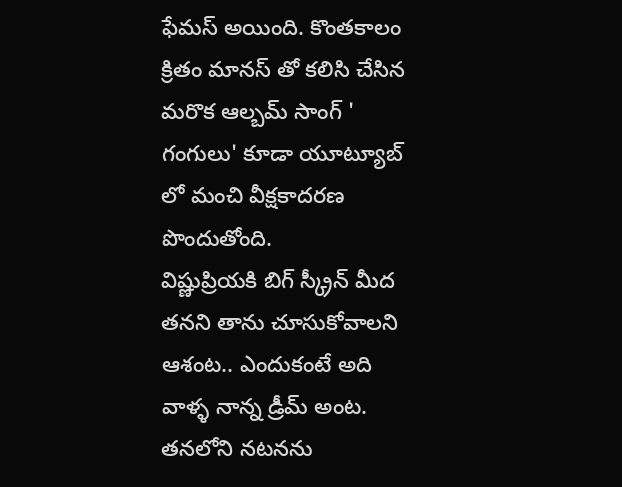ఫేమస్ అయింది. కొంతకాలం క్రితం మానస్ తో కలిసి చేసిన మరొక ఆల్బమ్ సాంగ్ ' గంగులు' కూడా యూట్యూబ్ లో మంచి వీక్షకాదరణ పొందుతోంది.
విష్ణుప్రియకి బిగ్ స్క్రీన్ మీద తనని తాను చూసుకోవాలని ఆశంట.. ఎందుకంటే అది వాళ్ళ నాన్న డ్రీమ్ అంట. తనలోని నటనను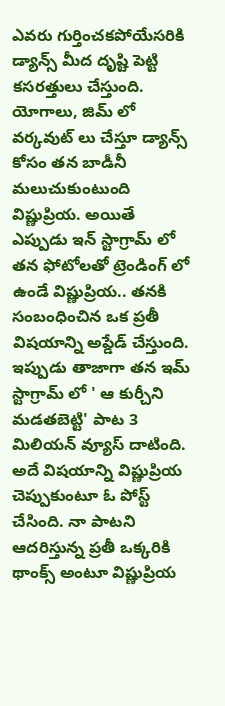ఎవరు గుర్తించకపోయేసరికి డ్యాన్స్ మీద దృష్టి పెట్టి కసరత్తులు చేస్తుంది. యోగాలు, జిమ్ లో వర్కవుట్ లు చేస్తూ డ్యాన్స్ కోసం తన బాడీనీ మలుచుకుంటుంది విష్ణుప్రియ. అయితే ఎప్పుడు ఇన్ స్టాగ్రామ్ లో తన ఫోటోలతో ట్రెండింగ్ లో ఉండే విష్ణుప్రియ.. తనకి సంబంధించిన ఒక ప్రతీ విషయాన్ని అప్డేడ్ చేస్తుంది. ఇప్పుడు తాజాగా తన ఇమ్ స్టాగ్రామ్ లో ' ఆ కుర్చీని మడతబెట్టి' పాట 3 మిలియన్ వ్యూస్ దాటింది. అదే విషయాన్ని విష్ణుప్రియ చెప్పుకుంటూ ఓ పోస్ట్ చేసింది. నా పాటని ఆదరిస్తున్న ప్రతీ ఒక్కరికి థాంక్స్ అంటూ విష్ణుప్రియ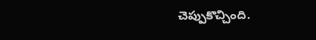చెప్పుకొచ్చింది.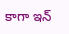కాగా ఇన్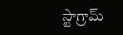స్టాగ్రామ్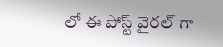లో ఈ పోస్ట్ వైరల్ గా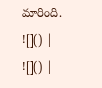మారింది.
![]() |
![]() |